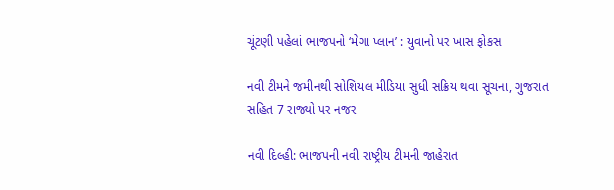ચૂંટણી પહેલાં ભાજપનો ‘મેગા પ્લાન’ : યુવાનો પર ખાસ ફોકસ

નવી ટીમને જમીનથી સોશિયલ મીડિયા સુધી સક્રિય થવા સૂચના, ગુજરાત સહિત 7 રાજ્યો પર નજર

નવી દિલ્હી: ભાજપની નવી રાષ્ટ્રીય ટીમની જાહેરાત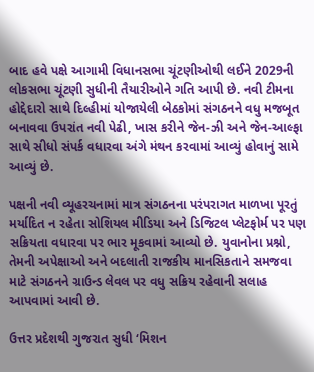બાદ હવે પક્ષે આગામી વિધાનસભા ચૂંટણીઓથી લઈને 2029ની લોકસભા ચૂંટણી સુધીની તૈયારીઓને ગતિ આપી છે. નવી ટીમના હોદ્દેદારો સાથે દિલ્હીમાં યોજાયેલી બેઠકોમાં સંગઠનને વધુ મજબૂત બનાવવા ઉપરાંત નવી પેઢી, ખાસ કરીને જેન-ઝી અને જેન-આલ્ફા સાથે સીધો સંપર્ક વધારવા અંગે મંથન કરવામાં આવ્યું હોવાનું સામે આવ્યું છે.

પક્ષની નવી વ્યૂહરચનામાં માત્ર સંગઠનના પરંપરાગત માળખા પૂરતું મર્યાદિત ન રહેતા સોશિયલ મીડિયા અને ડિજિટલ પ્લેટફોર્મ પર પણ સક્રિયતા વધારવા પર ભાર મૂકવામાં આવ્યો છે. યુવાનોના પ્રશ્નો, તેમની અપેક્ષાઓ અને બદલાતી રાજકીય માનસિકતાને સમજવા માટે સંગઠનને ગ્રાઉન્ડ લેવલ પર વધુ સક્રિય રહેવાની સલાહ આપવામાં આવી છે.

ઉત્તર પ્રદેશથી ગુજરાત સુધી ‘મિશન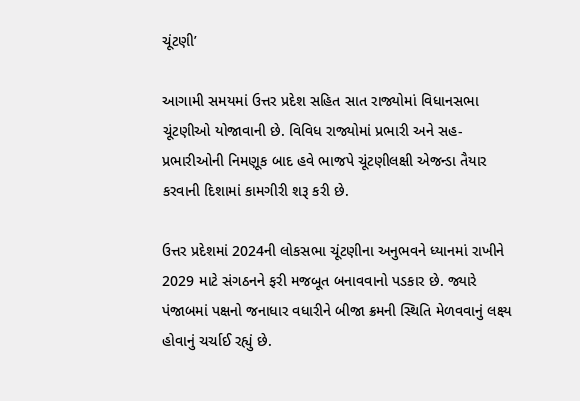ચૂંટણી’

આગામી સમયમાં ઉત્તર પ્રદેશ સહિત સાત રાજ્યોમાં વિધાનસભા ચૂંટણીઓ યોજાવાની છે. વિવિધ રાજ્યોમાં પ્રભારી અને સહ-પ્રભારીઓની નિમણૂક બાદ હવે ભાજપે ચૂંટણીલક્ષી એજન્ડા તૈયાર કરવાની દિશામાં કામગીરી શરૂ કરી છે.

ઉત્તર પ્રદેશમાં 2024ની લોકસભા ચૂંટણીના અનુભવને ધ્યાનમાં રાખીને 2029 માટે સંગઠનને ફરી મજબૂત બનાવવાનો પડકાર છે. જ્યારે પંજાબમાં પક્ષનો જનાધાર વધારીને બીજા ક્રમની સ્થિતિ મેળવવાનું લક્ષ્ય હોવાનું ચર્ચાઈ રહ્યું છે.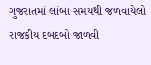ગુજરાતમાં લાંબા સમયથી જળવાયેલો રાજકીય દબદબો જાળવી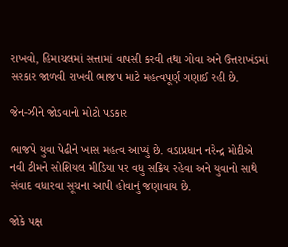રાખવો, હિમાચલમાં સત્તામાં વાપસી કરવી તથા ગોવા અને ઉત્તરાખંડમાં સરકાર જાળવી રાખવી ભાજપ માટે મહત્વપૂર્ણ ગણાઈ રહી છે.

જેન-ઝીને જોડવાનો મોટો પડકાર

ભાજપે યુવા પેઢીને ખાસ મહત્વ આપ્યું છે. વડાપ્રધાન નરેન્દ્ર મોદીએ નવી ટીમને સોશિયલ મીડિયા પર વધુ સક્રિય રહેવા અને યુવાનો સાથે સંવાદ વધારવા સૂચના આપી હોવાનું જણાવાય છે.

જોકે પક્ષ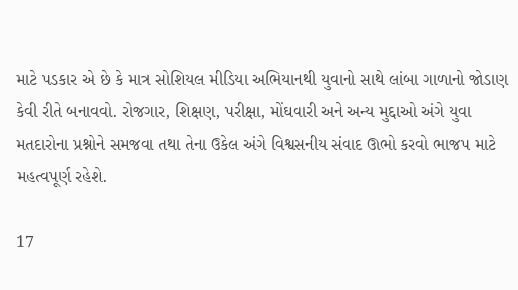માટે પડકાર એ છે કે માત્ર સોશિયલ મીડિયા અભિયાનથી યુવાનો સાથે લાંબા ગાળાનો જોડાણ કેવી રીતે બનાવવો. રોજગાર, શિક્ષણ, પરીક્ષા, મોંઘવારી અને અન્ય મુદ્દાઓ અંગે યુવા મતદારોના પ્રશ્નોને સમજવા તથા તેના ઉકેલ અંગે વિશ્વસનીય સંવાદ ઊભો કરવો ભાજપ માટે મહત્વપૂર્ણ રહેશે.

17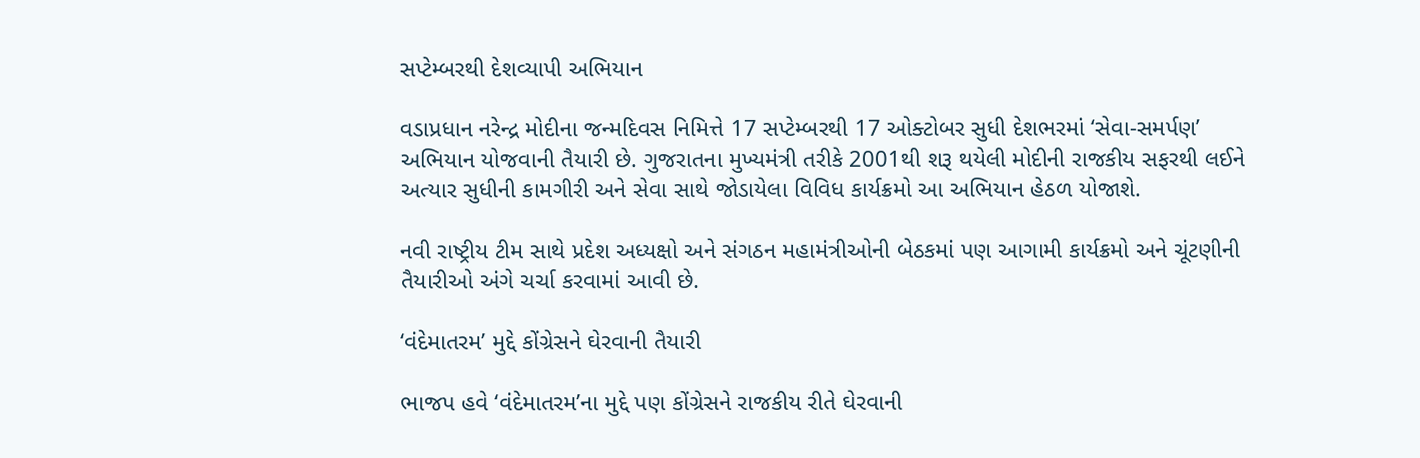સપ્ટેમ્બરથી દેશવ્યાપી અભિયાન

વડાપ્રધાન નરેન્દ્ર મોદીના જન્મદિવસ નિમિત્તે 17 સપ્ટેમ્બરથી 17 ઓક્ટોબર સુધી દેશભરમાં ‘સેવા-સમર્પણ’ અભિયાન યોજવાની તૈયારી છે. ગુજરાતના મુખ્યમંત્રી તરીકે 2001થી શરૂ થયેલી મોદીની રાજકીય સફરથી લઈને અત્યાર સુધીની કામગીરી અને સેવા સાથે જોડાયેલા વિવિધ કાર્યક્રમો આ અભિયાન હેઠળ યોજાશે.

નવી રાષ્ટ્રીય ટીમ સાથે પ્રદેશ અધ્યક્ષો અને સંગઠન મહામંત્રીઓની બેઠકમાં પણ આગામી કાર્યક્રમો અને ચૂંટણીની તૈયારીઓ અંગે ચર્ચા કરવામાં આવી છે.

‘વંદેમાતરમ’ મુદ્દે કોંગ્રેસને ઘેરવાની તૈયારી

ભાજપ હવે ‘વંદેમાતરમ’ના મુદ્દે પણ કોંગ્રેસને રાજકીય રીતે ઘેરવાની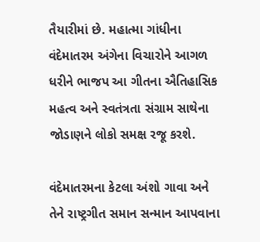તૈયારીમાં છે. મહાત્મા ગાંધીના વંદેમાતરમ અંગેના વિચારોને આગળ ધરીને ભાજપ આ ગીતના ઐતિહાસિક મહત્વ અને સ્વતંત્રતા સંગ્રામ સાથેના જોડાણને લોકો સમક્ષ રજૂ કરશે.

વંદેમાતરમના કેટલા અંશો ગાવા અને તેને રાષ્ટ્રગીત સમાન સન્માન આપવાના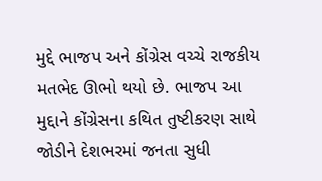મુદ્દે ભાજપ અને કોંગ્રેસ વચ્ચે રાજકીય મતભેદ ઊભો થયો છે. ભાજપ આ મુદ્દાને કોંગ્રેસના કથિત તુષ્ટીકરણ સાથે જોડીને દેશભરમાં જનતા સુધી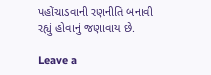પહોંચાડવાની રણનીતિ બનાવી રહ્યું હોવાનું જણાવાય છે.

Leave a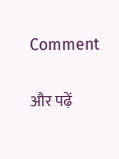Comment

और पढ़ें